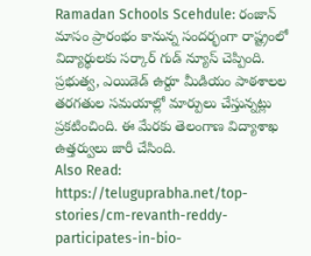Ramadan Schools Scehdule: రంజాన్ మాసం ప్రారంభం కానున్న సందర్భంగా రాష్ట్రంలో విద్యార్థులకు సర్కార్ గుడ్ న్యూస్ చెప్పింది. ప్రభుత్వ, ఎయిడెడ్ ఉర్దూ మీడియం పాఠశాలల తరగతుల సమయాల్లో మార్పులు చేస్తున్నట్లు ప్రకటించింది. ఈ మేరకు తెలంగాణ విద్యాశాఖ ఉత్తర్వులు జారీ చేసింది.
Also Read: https://teluguprabha.net/top-stories/cm-revanth-reddy-participates-in-bio-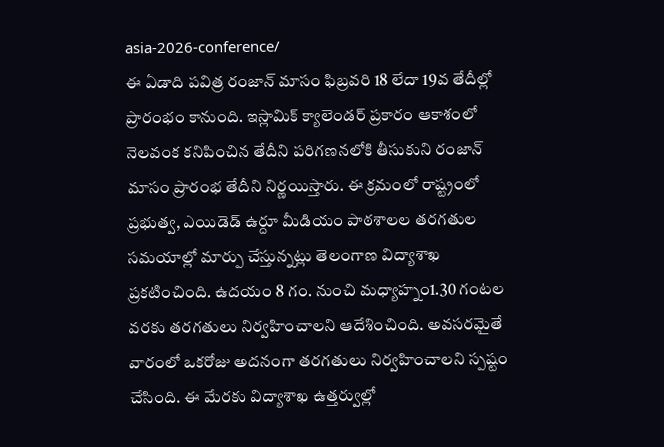asia-2026-conference/
ఈ ఏడాది పవిత్ర రంజాన్ మాసం ఫిబ్రవరి 18 లేదా 19వ తేదీల్లో ప్రారంభం కానుంది. ఇస్లామిక్ క్యాలెండర్ ప్రకారం ఆకాశంలో నెలవంక కనిపించిన తేదీని పరిగణనలోకి తీసుకుని రంజాన్ మాసం ప్రారంభ తేదీని నిర్ణయిస్తారు. ఈ క్రమంలో రాష్ట్రంలో ప్రభుత్వ, ఎయిడెడ్ ఉర్దూ మీడియం పాఠశాలల తరగతుల సమయాల్లో మార్పు చేస్తున్నట్లు తెలంగాణ విద్యాశాఖ ప్రకటించింది. ఉదయం 8 గం. నుంచి మధ్యాహ్నం1.30 గంటల వరకు తరగతులు నిర్వహించాలని ఆదేశించింది. అవసరమైతే వారంలో ఒకరోజు అదనంగా తరగతులు నిర్వహించాలని స్పష్టం చేసింది. ఈ మేరకు విద్యాశాఖ ఉత్తర్వుల్లో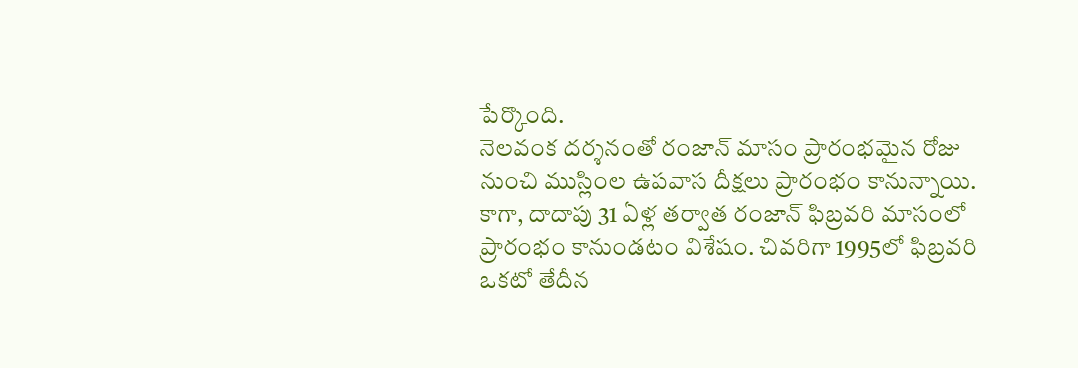పేర్కొంది.
నెలవంక దర్శనంతో రంజాన్ మాసం ప్రారంభమైన రోజు నుంచి ముస్లింల ఉపవాస దీక్షలు ప్రారంభం కానున్నాయి. కాగా, దాదాపు 31 ఏళ్ల తర్వాత రంజాన్ ఫిబ్రవరి మాసంలో ప్రారంభం కానుండటం విశేషం. చివరిగా 1995లో ఫిబ్రవరి ఒకటో తేదీన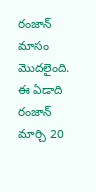రంజాన్ మాసం మొదలైంది. ఈ ఏడాది రంజాన్ మార్చి 20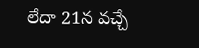లేదా 21న వచ్చే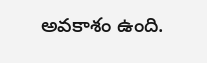అవకాశం ఉంది.